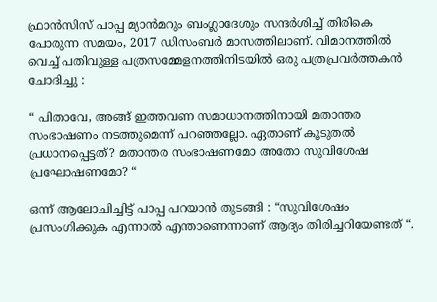ഫ്രാൻസിസ്‌ പാപ്പ മ്യാൻമറും ബംഗ്ലാദേശും സന്ദർശിച്ച് തിരികെ പോരുന്ന സമയം, 2017 ഡിസംബർ മാസത്തിലാണ്. വിമാനത്തിൽ വെച്ച് പതിവുള്ള പത്രസമ്മേളനത്തിനിടയിൽ ഒരു പത്രപ്രവർത്തകൻ ചോദിച്ചു :

“ പിതാവേ, അങ്ങ് ഇത്തവണ സമാധാനത്തിനായി മതാന്തര സംഭാഷണം നടത്തുമെന്ന് പറഞ്ഞല്ലോ. ഏതാണ് കൂടുതൽ പ്രധാനപ്പെട്ടത്? മതാന്തര സംഭാഷണമോ അതോ സുവിശേഷ പ്രഘോഷണമോ? “

ഒന്ന് ആലോചിച്ചിട്ട് പാപ്പ പറയാൻ തുടങ്ങി : “സുവിശേഷം പ്രസംഗിക്കുക എന്നാൽ എന്താണെന്നാണ് ആദ്യം തിരിച്ചറിയേണ്ടത് “.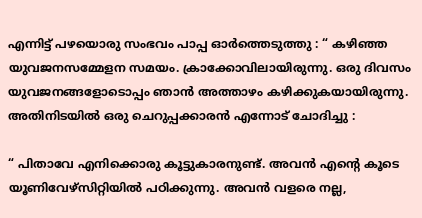എന്നിട്ട് പഴയൊരു സംഭവം പാപ്പ ഓർത്തെടുത്തു : “ കഴിഞ്ഞ യുവജനസമ്മേളന സമയം. ക്രാക്കോവിലായിരുന്നു. ഒരു ദിവസം യുവജനങ്ങളോടൊപ്പം ഞാൻ അത്താഴം കഴിക്കുകയായിരുന്നു. അതിനിടയിൽ ഒരു ചെറുപ്പക്കാരൻ എന്നോട് ചോദിച്ചു :

“ പിതാവേ എനിക്കൊരു കൂട്ടുകാരനുണ്ട്. അവൻ എന്റെ കൂടെ യൂണിവേഴ്സിറ്റിയിൽ പഠിക്കുന്നു. അവൻ വളരെ നല്ല,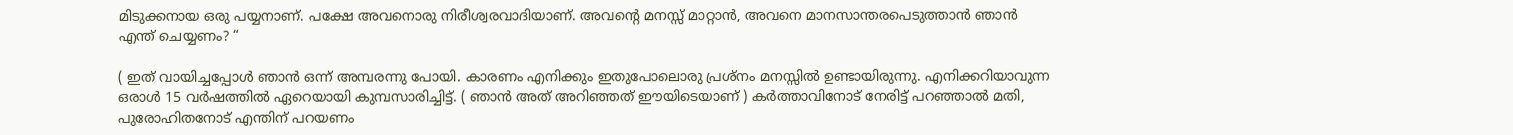മിടുക്കനായ ഒരു പയ്യനാണ്. പക്ഷേ അവനൊരു നിരീശ്വരവാദിയാണ്. അവന്റെ മനസ്സ് മാറ്റാൻ, അവനെ മാനസാന്തരപെടുത്താൻ ഞാൻ എന്ത് ചെയ്യണം? “

( ഇത് വായിച്ചപ്പോൾ ഞാൻ ഒന്ന് അമ്പരന്നു പോയി. കാരണം എനിക്കും ഇതുപോലൊരു പ്രശ്നം മനസ്സിൽ ഉണ്ടായിരുന്നു. എനിക്കറിയാവുന്ന ഒരാൾ 15 വർഷത്തിൽ ഏറെയായി കുമ്പസാരിച്ചിട്ട്. ( ഞാൻ അത് അറിഞ്ഞത് ഈയിടെയാണ് ) കർത്താവിനോട് നേരിട്ട് പറഞ്ഞാൽ മതി, പുരോഹിതനോട് എന്തിന് പറയണം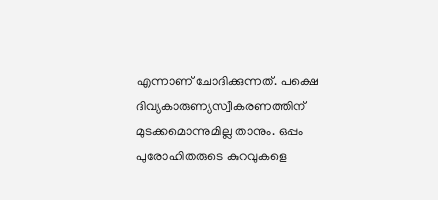എന്നാണ് ചോദിക്കുന്നത്. പക്ഷെ ദിവ്യകാരുണ്യസ്വീകരണത്തിന് മുടക്കമൊന്നുമില്ല താനും. ഒപ്പം പുരോഹിതരുടെ കുറവുകളെ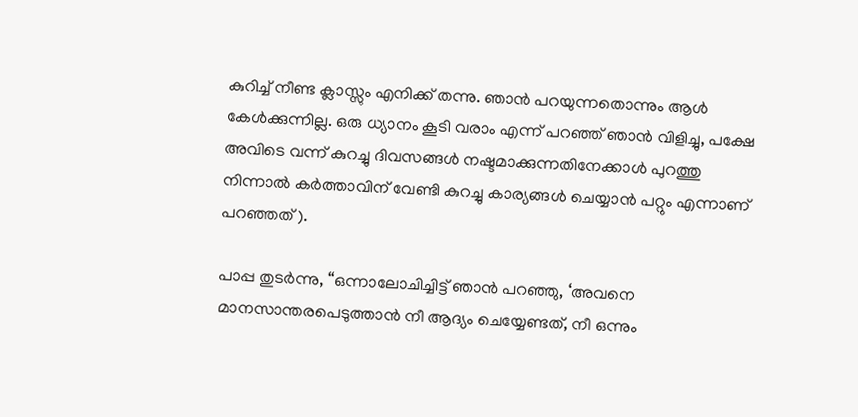കുറിച്ച് നീണ്ട ക്ലാസ്സും എനിക്ക് തന്നു. ഞാൻ പറയുന്നതൊന്നും ആൾ കേൾക്കുന്നില്ല. ഒരു ധ്യാനം കൂടി വരാം എന്ന് പറഞ്ഞ് ഞാൻ വിളിച്ചു, പക്ഷേ അവിടെ വന്ന് കുറച്ചു ദിവസങ്ങൾ നഷ്ടമാക്കുന്നതിനേക്കാൾ പുറത്തു നിന്നാൽ കർത്താവിന് വേണ്ടി കുറച്ചു കാര്യങ്ങൾ ചെയ്യാൻ പറ്റും എന്നാണ് പറഞ്ഞത് ).

പാപ്പ തുടർന്നു, “ഒന്നാലോചിച്ചിട്ട് ഞാൻ പറഞ്ഞു, ‘അവനെ മാനസാന്തരപെടുത്താൻ നീ ആദ്യം ചെയ്യേണ്ടത്, നീ ഒന്നും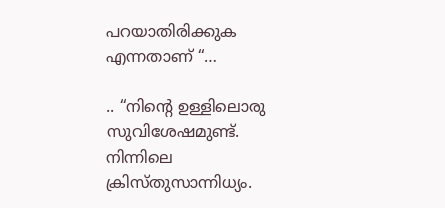പറയാതിരിക്കുക എന്നതാണ് “…

.. “നിന്റെ ഉള്ളിലൊരു സുവിശേഷമുണ്ട്. നിന്നിലെ ക്രിസ്തുസാന്നിധ്യം.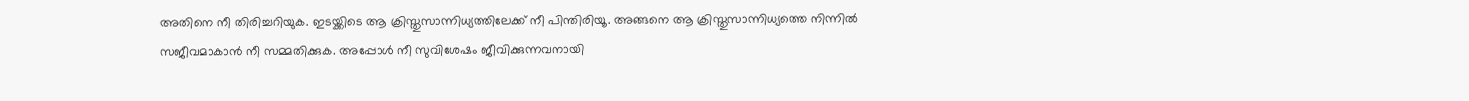അതിനെ നീ തിരിച്ചറിയുക. ഇടയ്ക്കിടെ ആ ക്രിസ്തുസാന്നിധ്യത്തിലേക്ക് നീ പിന്തിരിയൂ. അങ്ങനെ ആ ക്രിസ്തുസാന്നിധ്യത്തെ നിന്നിൽ സജീവമാകാൻ നീ സമ്മതിക്കുക. അപ്പോൾ നീ സുവിശേഷം ജീവിക്കുന്നവനായി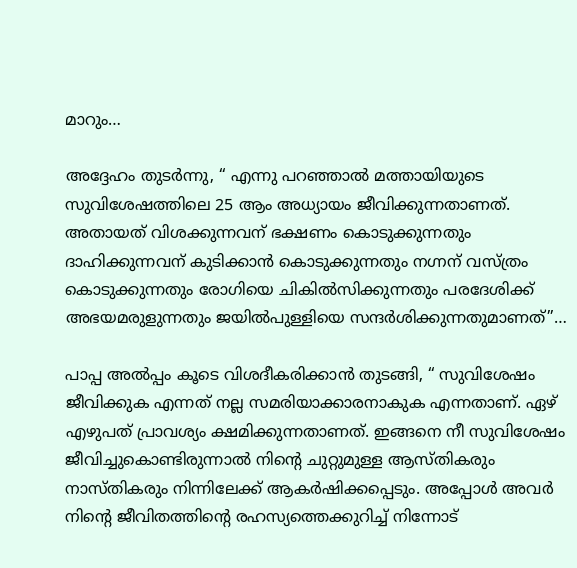മാറും…

അദ്ദേഹം തുടർന്നു, “ എന്നു പറഞ്ഞാൽ മത്തായിയുടെ സുവിശേഷത്തിലെ 25 ആം അധ്യായം ജീവിക്കുന്നതാണത്. അതായത് വിശക്കുന്നവന് ഭക്ഷണം കൊടുക്കുന്നതും ദാഹിക്കുന്നവന് കുടിക്കാൻ കൊടുക്കുന്നതും നഗ്നന് വസ്ത്രം കൊടുക്കുന്നതും രോഗിയെ ചികിൽസിക്കുന്നതും പരദേശിക്ക് അഭയമരുളുന്നതും ജയിൽപുള്ളിയെ സന്ദർശിക്കുന്നതുമാണത്”…

പാപ്പ അൽപ്പം കൂടെ വിശദീകരിക്കാൻ തുടങ്ങി, “ സുവിശേഷം ജീവിക്കുക എന്നത് നല്ല സമരിയാക്കാരനാകുക എന്നതാണ്. ഏഴ് എഴുപത് പ്രാവശ്യം ക്ഷമിക്കുന്നതാണത്. ഇങ്ങനെ നീ സുവിശേഷം ജീവിച്ചുകൊണ്ടിരുന്നാൽ നിന്റെ ചുറ്റുമുള്ള ആസ്തികരും നാസ്തികരും നിന്നിലേക്ക് ആകർഷിക്കപ്പെടും. അപ്പോൾ അവർ നിന്റെ ജീവിതത്തിന്റെ രഹസ്യത്തെക്കുറിച്ച് നിന്നോട്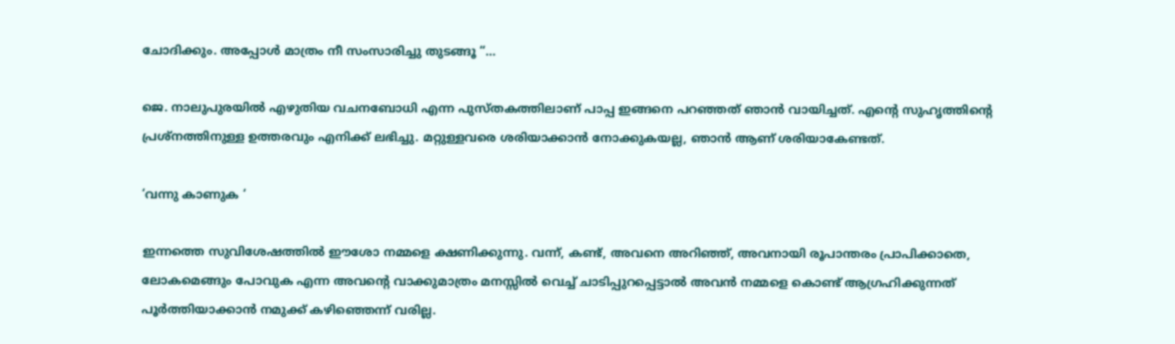ചോദിക്കും. അപ്പോൾ മാത്രം നീ സംസാരിച്ചു തുടങ്ങൂ “…

ജെ. നാലുപുരയിൽ എഴുതിയ വചനബോധി എന്ന പുസ്തകത്തിലാണ് പാപ്പ ഇങ്ങനെ പറഞ്ഞത് ഞാൻ വായിച്ചത്. എന്റെ സുഹൃത്തിന്റെ പ്രശ്നത്തിനുള്ള ഉത്തരവും എനിക്ക് ലഭിച്ചു. മറ്റുള്ളവരെ ശരിയാക്കാൻ നോക്കുകയല്ല, ഞാൻ ആണ് ശരിയാകേണ്ടത്.

‘വന്നു കാണുക ‘

ഇന്നത്തെ സുവിശേഷത്തിൽ ഈശോ നമ്മളെ ക്ഷണിക്കുന്നു. വന്ന്, കണ്ട്, അവനെ അറിഞ്ഞ്, അവനായി രൂപാന്തരം പ്രാപിക്കാതെ, ലോകമെങ്ങും പോവുക എന്ന അവന്റെ വാക്കുമാത്രം മനസ്സിൽ വെച്ച് ചാടിപ്പുറപ്പെട്ടാൽ അവൻ നമ്മളെ കൊണ്ട് ആഗ്രഹിക്കുന്നത് പൂർത്തിയാക്കാൻ നമുക്ക് കഴിഞ്ഞെന്ന് വരില്ല.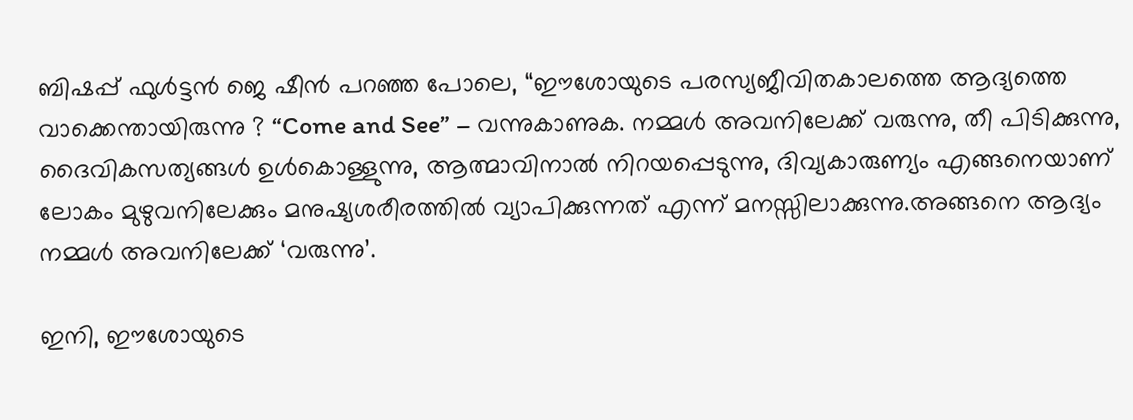ബിഷപ്പ് ഫുൾട്ടൻ ജെ ഷീൻ പറഞ്ഞ പോലെ, “ഈശോയുടെ പരസ്യജീവിതകാലത്തെ ആദ്യത്തെ വാക്കെന്തായിരുന്നു ? “Come and See” – വന്നുകാണുക. നമ്മൾ അവനിലേക്ക് വരുന്നു, തീ പിടിക്കുന്നു, ദൈവികസത്യങ്ങൾ ഉൾകൊള്ളുന്നു, ആത്മാവിനാൽ നിറയപ്പെടുന്നു, ദിവ്യകാരുണ്യം എങ്ങനെയാണ് ലോകം മുഴുവനിലേക്കും മനുഷ്യശരീരത്തിൽ വ്യാപിക്കുന്നത് എന്ന് മനസ്സിലാക്കുന്നു.അങ്ങനെ ആദ്യം നമ്മൾ അവനിലേക്ക് ‘വരുന്നു’.

ഇനി, ഈശോയുടെ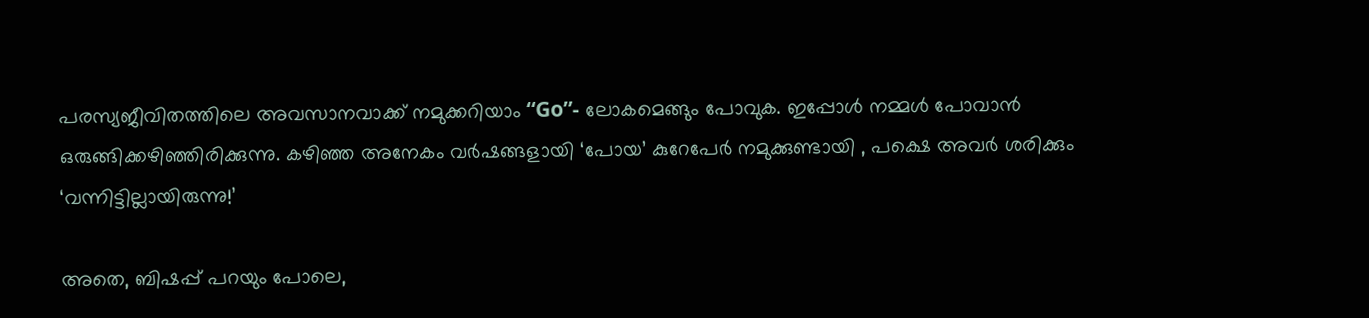പരസ്യജീവിതത്തിലെ അവസാനവാക്ക് നമുക്കറിയാം “Go”- ലോകമെങ്ങും പോവുക. ഇപ്പോൾ നമ്മൾ പോവാൻ ഒരുങ്ങിക്കഴിഞ്ഞിരിക്കുന്നു. കഴിഞ്ഞ അനേകം വർഷങ്ങളായി ‘പോയ’ കുറേപേർ നമുക്കുണ്ടായി , പക്ഷെ അവർ ശരിക്കും ‘വന്നിട്ടില്ലായിരുന്നു!’

അതെ, ബിഷപ്പ് പറയും പോലെ,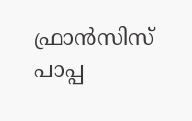ഫ്രാൻസിസ് പാപ്പ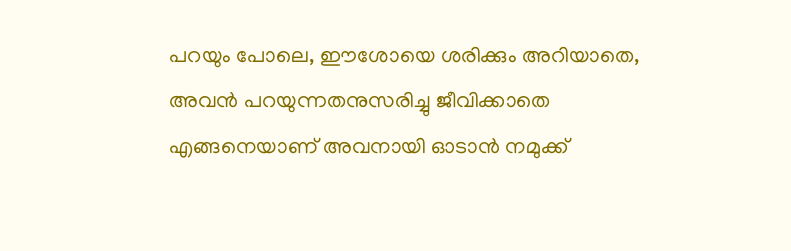പറയും പോലെ, ഈശോയെ ശരിക്കും അറിയാതെ, അവൻ പറയുന്നതനുസരിച്ചു ജീവിക്കാതെ എങ്ങനെയാണ് അവനായി ഓടാൻ നമുക്ക്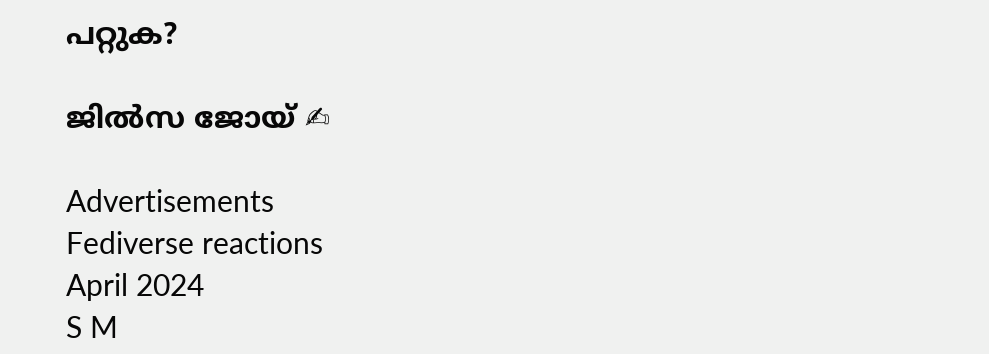പറ്റുക?

ജിൽസ ജോയ് ✍

Advertisements
Fediverse reactions
April 2024
S M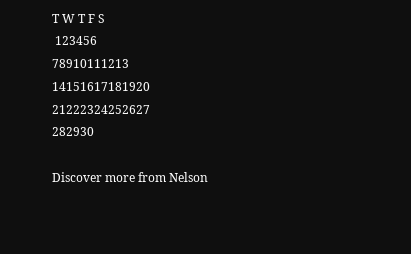T W T F S
 123456
78910111213
14151617181920
21222324252627
282930

Discover more from Nelson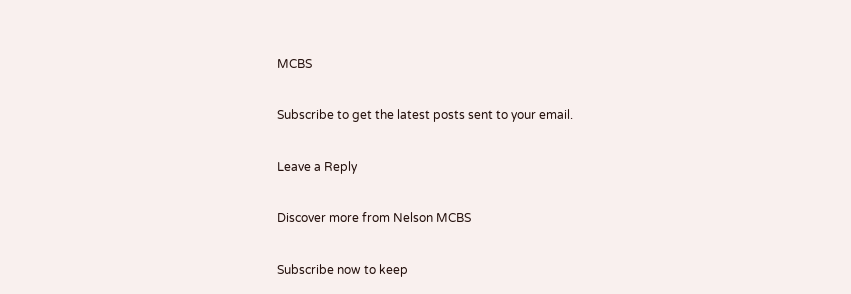MCBS

Subscribe to get the latest posts sent to your email.

Leave a Reply

Discover more from Nelson MCBS

Subscribe now to keep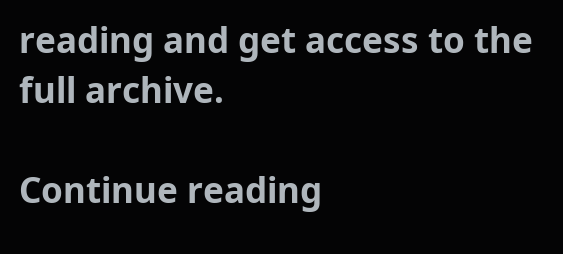reading and get access to the full archive.

Continue reading